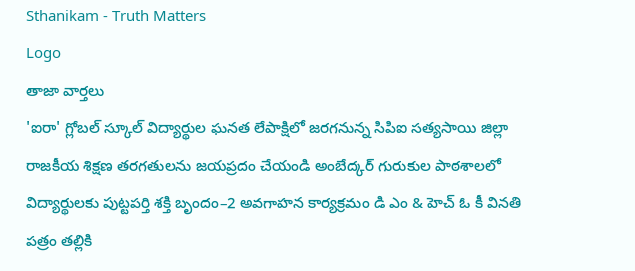Sthanikam - Truth Matters
Logo
తాజా వార్తలు
'ఐరా' గ్లోబల్ స్కూల్ విద్యార్థుల ఘనత లేపాక్షిలో జరగనున్న సిపిఐ సత్యసాయి జిల్లా రాజకీయ శిక్షణ తరగతులను జయప్రదం చేయండి అంబేద్కర్ గురుకుల పాఠశాలలో విద్యార్థులకు పుట్టపర్తి శక్తి బృందం–2 అవగాహన కార్యక్రమం డి ఎం & హెచ్ ఓ కీ వినతి పత్రం తల్లికి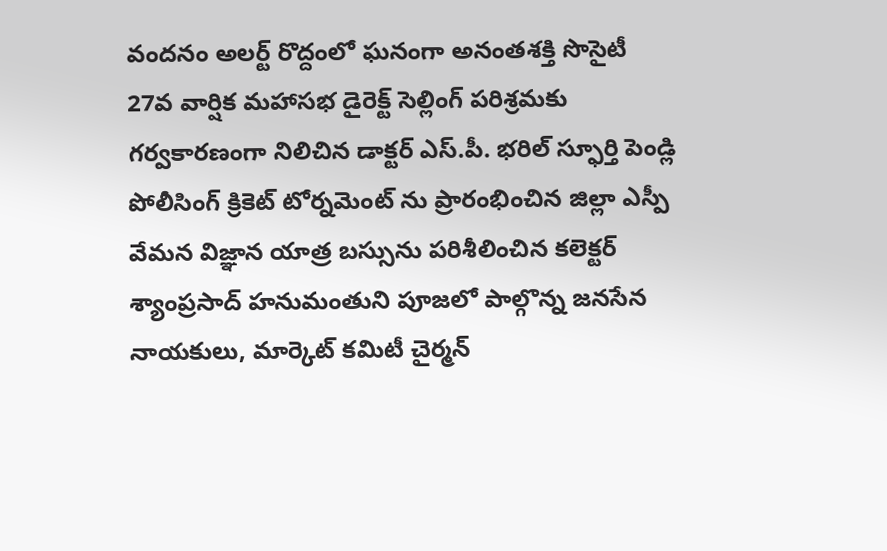వందనం అలర్ట్ రొద్దంలో ఘనంగా అనంతశక్తి సొసైటీ 27వ వార్షిక మహాసభ డైరెక్ట్ సెల్లింగ్ పరిశ్రమకు గర్వకారణంగా నిలిచిన డాక్టర్ ఎస్.పీ. భరిల్ స్ఫూర్తి పెండ్లి పోలీసింగ్ క్రికెట్ టోర్నమెంట్ ను ప్రారంభించిన జిల్లా ఎస్పీ వేమన విజ్ఞాన యాత్ర బస్సును పరిశీలించిన కలెక్టర్ శ్యాంప్రసాద్ హనుమంతుని పూజలో పాల్గొన్న జనసేన నాయకులు, మార్కెట్ కమిటీ చైర్మన్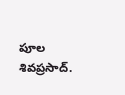పూల శివప్రసాద్.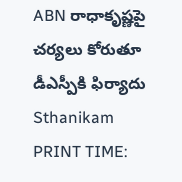ABN రాధాకృష్ణపై చర్యలు కోరుతూ డీఎస్పీకి ఫిర్యాదు
Sthanikam
PRINT TIME: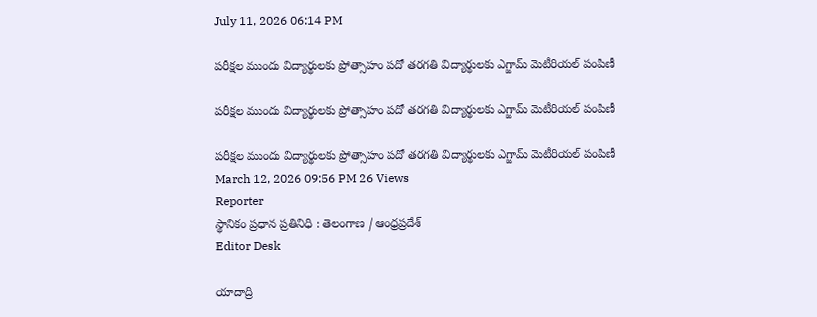July 11, 2026 06:14 PM

పరీక్షల ముందు విద్యార్థులకు ప్రోత్సాహం పదో తరగతి విద్యార్థులకు ఎగ్జామ్ మెటీరియల్ పంపిణీ

పరీక్షల ముందు విద్యార్థులకు ప్రోత్సాహం పదో తరగతి విద్యార్థులకు ఎగ్జామ్ మెటీరియల్ పంపిణీ

పరీక్షల ముందు విద్యార్థులకు ప్రోత్సాహం పదో తరగతి విద్యార్థులకు ఎగ్జామ్ మెటీరియల్ పంపిణీ
March 12, 2026 09:56 PM 26 Views
Reporter
స్థానికం ప్రధాన ప్రతినిధి : తెలంగాణ / ఆంధ్రప్రదేశ్
Editor Desk

యాదాద్రి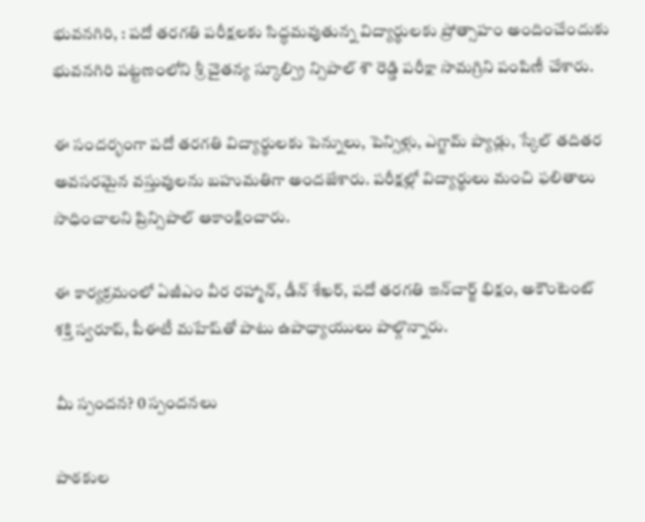భువనగిరి, : పదో తరగతి పరీక్షలకు సిద్ధమవుతున్న విద్యార్థులకు ప్రోత్సాహం అందించేందుకు భువనగిరి పట్టణంలోని శ్రీ చైతన్య స్కూల్ప్రి న్సిపాల్ శౌ రెడ్డి పరీక్షా సామగ్రిని పంపిణీ చేశారు.

ఈ సందర్భంగా పదో తరగతి విద్యార్థులకు పెన్నులు, పెన్సిళ్లు, ఎగ్జామ్ ప్యాడ్లు, స్కేల్ తదితర అవసరమైన వస్తువులను బహుమతిగా అందజేశారు. పరీక్షల్లో విద్యార్థులు మంచి ఫలితాలు సాధించాలని ప్రిన్సిపాల్ ఆకాంక్షించారు.

ఈ కార్యక్రమంలో ఏజీఎం వీర రహ్మాన్, డీన్ శేఖర్, పదో తరగతి ఇన్‌చార్జ్ భిక్షం, అకౌంటెంట్ శక్తి స్వరూప్, పీఈటీ మహేష్‌తో పాటు ఉపాధ్యాయులు పాల్గొన్నారు.

మీ స్పందన? 0 స్పందనలు

పాఠకుల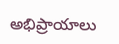అభిప్రాయాలు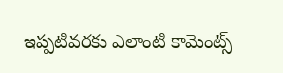ఇప్పటివరకు ఎలాంటి కామెంట్స్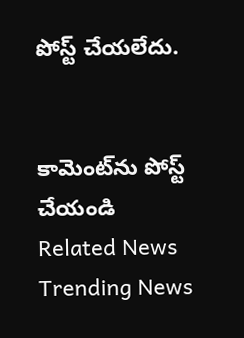పోస్ట్ చేయలేదు.


కామెంట్‌ను పోస్ట్ చేయండి
Related News
Trending News